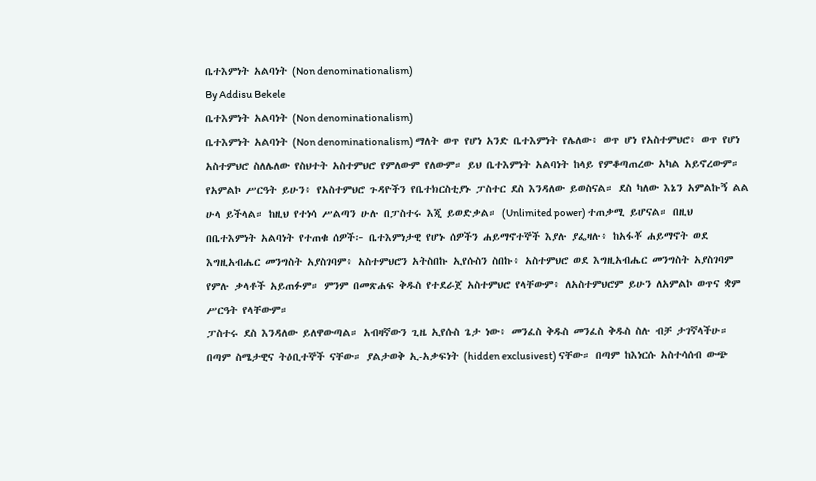ቤተእምነት አልባነት (Non denominationalism)
By Addisu Bekele
ቤተእምነት አልባነት (Non denominationalism)
ቤተእምነት አልባነት (Non denominationalism) ማለት ወጥ የሆነ አንድ ቤተእምነት የሌለው፥ ወጥ ሆነ የአስተምህሮ፥ ወጥ የሆነ አስተምህሮ ስለሌለው የስህተት አስተምህሮ የምለውም የለውም። ይህ ቤተእምነት አልባነት ከላይ የምቆጣጠረው አካል አይኖረውም። የአምልኮ ሥርዓት ይሁን፥ የአስተምህሮ ጉዳዮችን የቤተክርስቲያኑ ፓስተር ደስ እንዳለው ይወስናል። ደስ ካለው እኔን አምልኩኝ ልል ሁላ ይችላል። ከዚህ የተነሳ ሥልጣን ሁሉ በፓስተሩ እጂ ይወድቃል። (Unlimited power) ተጠቃሚ ይሆናል። በዚህ በቤተእምነት አልባነት የተጠቁ ሰዎች፦ ቤተእምነታዊ የሆኑ ሰዎችን ሐይማኖተኞች እያሉ ያፌዛሉ፥ ከአፋቾ ሐይማኖት ወደ እግዚአብሔር መንግስት አያስገባም፥ አስተምህሮን አትስበኩ ኢየሱስን ስበኩ፥ አስተምህሮ ወደ እግዚአብሔር መንግስት አያስገባም የምሉ ቃላቶች አይጠፉም። ምንም በመጽሐፍ ቅዱስ የተደራጀ አስተምህሮ የላቸውም፥ ለአስተምህሮም ይሁን ለአምልኮ ወጥና ቋም ሥርዓት የላቸውም።
ፓስተሩ ደስ እንዳለው ይለዋውጣል። አብዛኛውን ጊዜ ኢየሱስ ጌታ ነው፥ መንፈስ ቅዱስ መንፈስ ቅዱስ ስሉ ብቻ ታገኛላችሁ። በጣም ስሜታዊና ትዕቢተኞች ናቸው። ያልታወቅ ኢ-አቃፍነት (hidden exclusivest) ናቸው። በጣም ከእነርሱ አስተሳሰብ ውጭ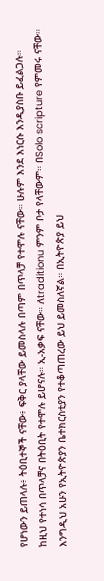የሆነውን ይጠላሉ፥ ትዕቢተኞች ናቸው፥ ፍቅር ያላቸው ይመስላሉ በጣም በጥላቻ የተሞሉ ናቸው። ሁሉም እንደ እነርሱ እንዲያስቡ ይፈልጋሉ። ከዚህ የተነሳ በጥላቻና በትዕቢት የተሞሉ ይሆናሉ። ኢ-አቃፍ ናቸው። ለtraditionu ምንም ቦታ የላቸውም። በSolo scripture የምመሩ ናቸው።
እንግዲህ አሁን የኢትዮጵያን ቤተክርስቲያን የተቆጣጠረው ይህ ይመስለኛል። በኢትዮጵያ ይህ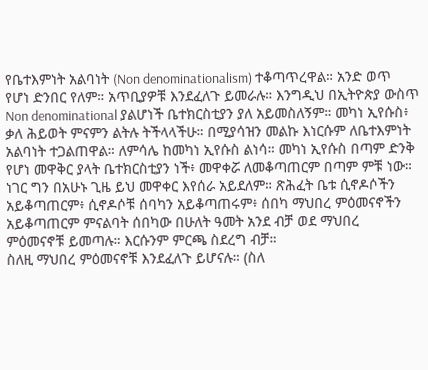የቤተእምነት አልባነት (Non denominationalism) ተቆጣጥረዋል። አንድ ወጥ የሆነ ድንበር የለም። አጥቢያዎቹ እንደፈለጉ ይመራሉ። እንግዲህ በኢትዮጵያ ውስጥ Non denominational ያልሆነች ቤተክርስቲያን ያለ አይመስለኝም። መካነ ኢየሱስ፥ ቃለ ሕይወት ምናምን ልትሉ ትችላላችሁ። በሚያሳዝን መልኩ እነርሱም ለቤተእምነት አልባነት ተጋልጠዋል። ለምሳሌ ከመካነ ኢየሱስ ልነሳ። መካነ ኢየሱስ በጣም ድንቅ የሆነ መዋቅር ያላት ቤተክርስቲያን ነች፥ መዋቀሯ ለመቆጣጠርም በጣም ምቹ ነው። ነገር ግን በአሁኑ ጊዜ ይህ መዋቀር እየሰራ አይደለም። ጽሕፈት ቤቱ ሲኖዶሶችን አይቆጣጠርም፥ ሲኖዶሶቹ ሰባካን አይቆጣጠሩም፥ ሰበካ ማህበረ ምዕመናኖችን አይቆጣጠርም ምናልባት ሰበካው በሁለት ዓመት አንደ ብቻ ወደ ማህበረ ምዕመናኖቹ ይመጣሉ። እርሱንም ምርጫ ስደረግ ብቻ።
ስለዚ ማህበረ ምዕመናኖቹ እንደፈለጉ ይሆናሉ። (ስለ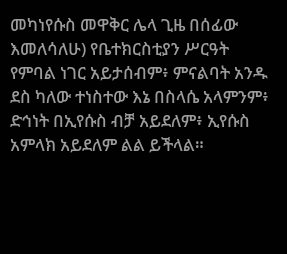መካነየሱስ መዋቅር ሌላ ጊዜ በሰፊው እመለሳለሁ) የቤተክርስቲያን ሥርዓት የምባል ነገር አይታሰብም፥ ምናልባት አንዱ ደስ ካለው ተነስተው እኔ በስላሴ አላምንም፥ ድኅነት በኢየሱስ ብቻ አይደለም፥ ኢየሱስ አምላክ አይደለም ልል ይችላል።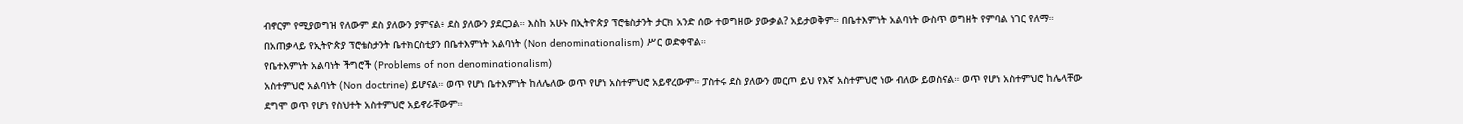ብኖርም የሚያወግዝ የለውም ደስ ያለውን ያምናል፥ ደስ ያለውን ያደርጋል። እስከ አሁኑ በኢትዮጵያ ፕሮቴስታንት ታርክ አንድ ሰው ተወግዘው ያውቃል? አይታወቅም። በቤተእምነት አልባነት ውስጥ ወግዘት የምባል ነገር የለማ። በአጠቃላይ የኢትዮጵያ ፕሮቴስታንት ቤተክርስቲያን በቤተእምነት አልባነት (Non denominationalism) ሥር ወድቀዋል።
የቤተእምነት አልባነት ችግሮች (Problems of non denominationalism)
አስተምህሮ አልባነት (Non doctrine) ይሆናል። ወጥ የሆነ ቤተእምነት ከለሌለው ወጥ የሆነ አስተምህሮ አይኖረውም። ፓስተሩ ደስ ያለውን መርጦ ይህ የእኛ አስተምህሮ ነው ብለው ይወስናል። ወጥ የሆነ አስተምህሮ ከሌላቸው ደግሞ ወጥ የሆነ የስህተት አስተምህሮ አይኖራቸውም።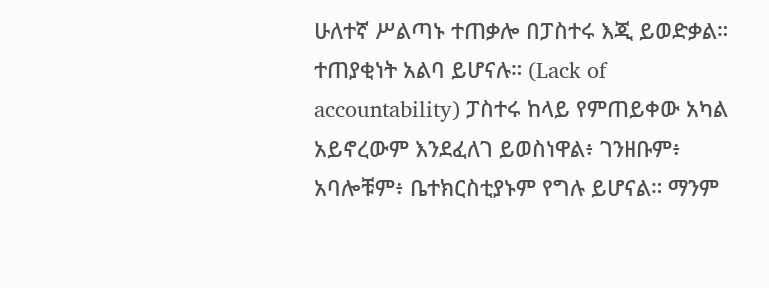ሁለተኛ ሥልጣኑ ተጠቃሎ በፓስተሩ እጂ ይወድቃል። ተጠያቂነት አልባ ይሆናሉ። (Lack of accountability) ፓስተሩ ከላይ የምጠይቀው አካል አይኖረውም እንደፈለገ ይወስነዋል፥ ገንዘቡም፥ አባሎቹም፥ ቤተክርስቲያኑም የግሉ ይሆናል። ማንም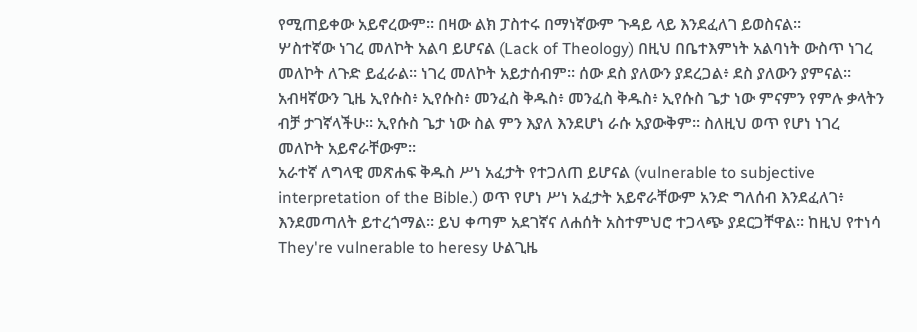የሚጠይቀው አይኖረውም። በዛው ልክ ፓስተሩ በማነኛውም ጉዳይ ላይ እንደፈለገ ይወስናል።
ሦስተኛው ነገረ መለኮት አልባ ይሆናል (Lack of Theology) በዚህ በቤተእምነት አልባነት ውስጥ ነገረ መለኮት ለጉድ ይፈራል። ነገረ መለኮት አይታሰብም። ሰው ደስ ያለውን ያደረጋል፥ ደስ ያለውን ያምናል። አብዛኛውን ጊዜ ኢየሱስ፥ ኢየሱስ፥ መንፈስ ቅዱስ፥ መንፈስ ቅዱስ፥ ኢየሱስ ጌታ ነው ምናምን የምሉ ቃላትን ብቻ ታገኛላችሁ። ኢየሱስ ጌታ ነው ስል ምን እያለ እንደሆነ ራሱ አያውቅም። ስለዚህ ወጥ የሆነ ነገረ መለኮት አይኖራቸውም።
አራተኛ ለግላዊ መጽሐፍ ቅዱስ ሥነ አፈታት የተጋለጠ ይሆናል (vulnerable to subjective interpretation of the Bible.) ወጥ የሆነ ሥነ አፈታት አይኖራቸውም አንድ ግለሰብ እንደፈለገ፥ እንደመጣለት ይተረጎማል። ይህ ቀጣም አደገኛና ለሐሰት አስተምህሮ ተጋላጭ ያደርጋቸዋል። ከዚህ የተነሳ They're vulnerable to heresy ሁልጊዜ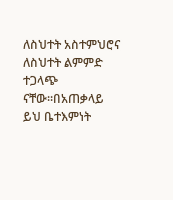ለስህተት አስተምህሮና ለስህተት ልምምድ ተጋላጭ ናቸው።በአጠቃላይ ይህ ቤተእምነት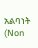አልባነት (Non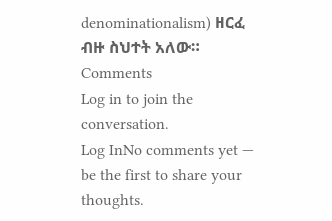denominationalism) ዘርፈ ብዙ ስህተት አለው።
Comments
Log in to join the conversation.
Log InNo comments yet — be the first to share your thoughts.